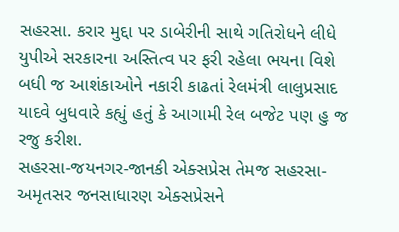સહરસા. કરાર મુદ્દા પર ડાબેરીની સાથે ગતિરોધને લીધે યુપીએ સરકારના અસ્તિત્વ પર ફરી રહેલા ભયના વિશે બધી જ આશંકાઓને નકારી કાઢતાં રેલમંત્રી લાલુપ્રસાદ યાદવે બુધવારે કહ્યું હતું કે આગામી રેલ બજેટ પણ હુ જ રજુ કરીશ.
સહરસા-જયનગર-જાનકી એક્સપ્રેસ તેમજ સહરસા-અમૃતસર જનસાધારણ એક્સપ્રેસને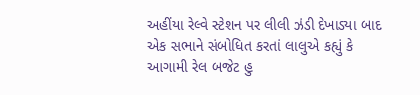અહીંયા રેલ્વે સ્ટેશન પર લીલી ઝંડી દેખાડ્યા બાદ એક સભાને સંબોધિત કરતાં લાલુએ કહ્યું કે આગામી રેલ બજેટ હુ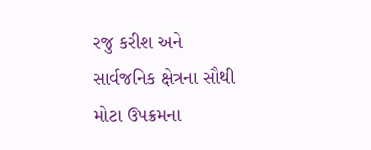રજુ કરીશ અને સાર્વજનિક ક્ષેત્રના સૌથી મોટા ઉપક્રમના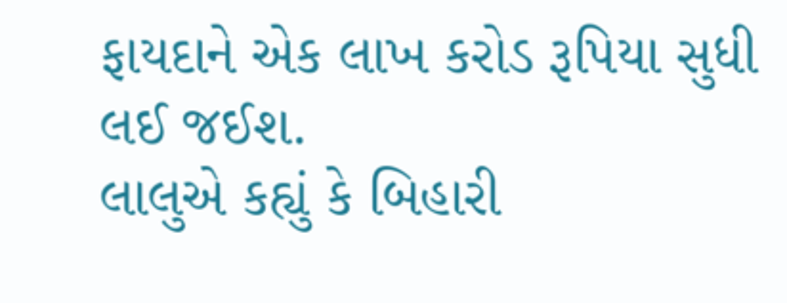ફાયદાને એક લાખ કરોડ રૂપિયા સુધી લઈ જઈશ.
લાલુએ કહ્યું કે બિહારી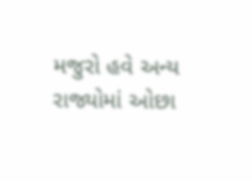મજુરો હવે અન્ય રાજ્યોમાં ઓછા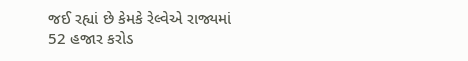જઈ રહ્યાં છે કેમકે રેલ્વેએ રાજ્યમાં 52 હજાર કરોડ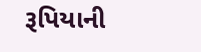રૂપિયાની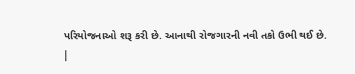પરિયોજનાઓ શરૂ કરી છે. આનાથી રોજગારની નવી તકો ઉભી થઈ છે.
|